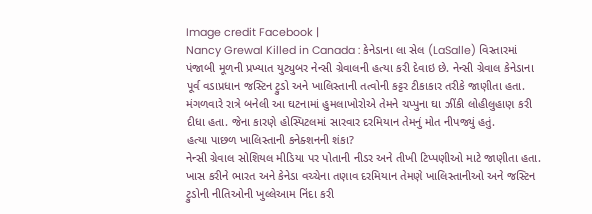Image credit Facebook |
Nancy Grewal Killed in Canada : કેનેડાના લા સેલ (LaSalle) વિસ્તારમાં પંજાબી મૂળની પ્રખ્યાત યુટ્યુબર નેન્સી ગ્રેવાલની હત્યા કરી દેવાઇ છે. નેન્સી ગ્રેવાલ કેનેડાના પૂર્વ વડાપ્રધાન જસ્ટિન ટ્રુડો અને ખાલિસ્તાની તત્વોની કટ્ટર ટીકાકાર તરીકે જાણીતા હતા. મંગળવારે રાત્રે બનેલી આ ઘટનામાં હુમલાખોરોએ તેમને ચપ્પુના ઘા ઝીંકી લોહીલુહાણ કરી દીધા હતા. જેના કારણે હોસ્પિટલમાં સારવાર દરમિયાન તેમનું મોત નીપજ્યું હતું.
હત્યા પાછળ ખાલિસ્તાની કનેક્શનની શંકા?
નેન્સી ગ્રેવાલ સોશિયલ મીડિયા પર પોતાની નીડર અને તીખી ટિપ્પણીઓ માટે જાણીતા હતા. ખાસ કરીને ભારત અને કેનેડા વચ્ચેના તણાવ દરમિયાન તેમણે ખાલિસ્તાનીઓ અને જસ્ટિન ટ્રુડોની નીતિઓની ખુલ્લેઆમ નિંદા કરી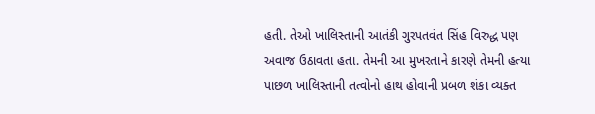હતી. તેઓ ખાલિસ્તાની આતંકી ગુરપતવંત સિંહ વિરુદ્ધ પણ અવાજ ઉઠાવતા હતા. તેમની આ મુખરતાને કારણે તેમની હત્યા પાછળ ખાલિસ્તાની તત્વોનો હાથ હોવાની પ્રબળ શંકા વ્યક્ત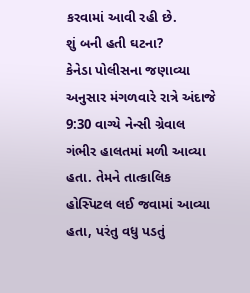કરવામાં આવી રહી છે.
શું બની હતી ઘટના?
કેનેડા પોલીસના જણાવ્યા અનુસાર મંગળવારે રાત્રે અંદાજે 9:30 વાગ્યે નેન્સી ગ્રેવાલ ગંભીર હાલતમાં મળી આવ્યા હતા. તેમને તાત્કાલિક હોસ્પિટલ લઈ જવામાં આવ્યા હતા, પરંતુ વધુ પડતું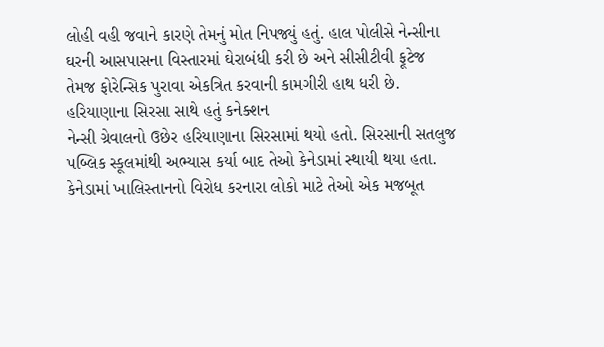લોહી વહી જવાને કારણે તેમનું મોત નિપજ્યું હતું. હાલ પોલીસે નેન્સીના ઘરની આસપાસના વિસ્તારમાં ઘેરાબંધી કરી છે અને સીસીટીવી ફૂટેજ તેમજ ફોરેન્સિક પુરાવા એકત્રિત કરવાની કામગીરી હાથ ધરી છે.
હરિયાણાના સિરસા સાથે હતું કનેક્શન
નેન્સી ગ્રેવાલનો ઉછેર હરિયાણાના સિરસામાં થયો હતો. સિરસાની સતલુજ પબ્લિક સ્કૂલમાંથી અભ્યાસ કર્યા બાદ તેઓ કેનેડામાં સ્થાયી થયા હતા. કેનેડામાં ખાલિસ્તાનનો વિરોધ કરનારા લોકો માટે તેઓ એક મજબૂત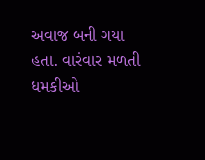અવાજ બની ગયા હતા. વારંવાર મળતી ધમકીઓ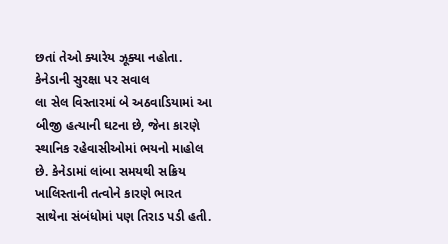છતાં તેઓ ક્યારેય ઝૂક્યા નહોતા.
કેનેડાની સુરક્ષા પર સવાલ
લા સેલ વિસ્તારમાં બે અઠવાડિયામાં આ બીજી હત્યાની ઘટના છે, જેના કારણે સ્થાનિક રહેવાસીઓમાં ભયનો માહોલ છે. કેનેડામાં લાંબા સમયથી સક્રિય ખાલિસ્તાની તત્વોને કારણે ભારત સાથેના સંબંધોમાં પણ તિરાડ પડી હતી.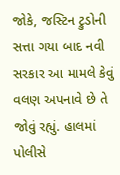જોકે, જસ્ટિન ટ્રુડોની સત્તા ગયા બાદ નવી સરકાર આ મામલે કેવું વલણ અપનાવે છે તે જોવું રહ્યું. હાલમાં પોલીસે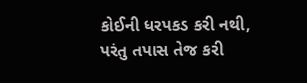કોઈની ધરપકડ કરી નથી, પરંતુ તપાસ તેજ કરી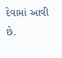દેવામાં આવી છે.